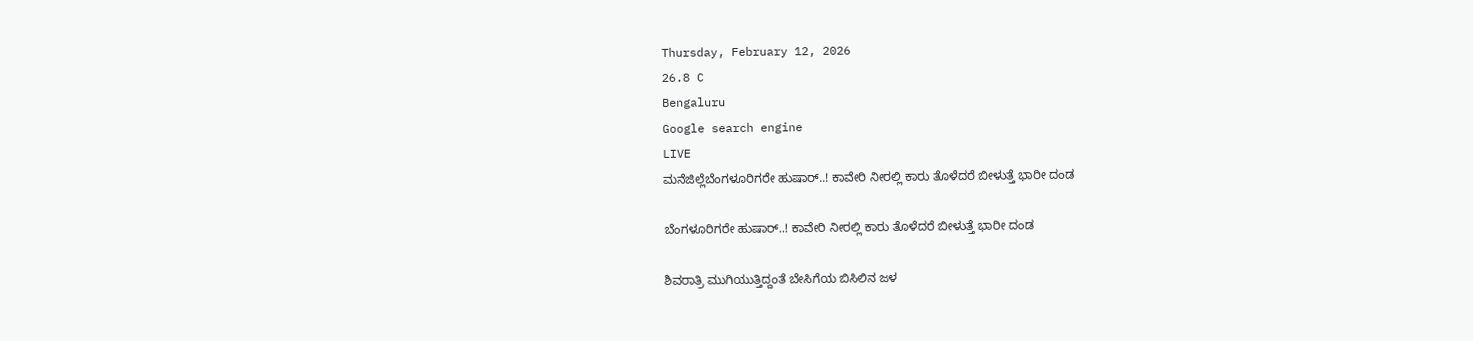Thursday, February 12, 2026
26.8 C
Bengaluru
Google search engine
LIVE
ಮನೆಜಿಲ್ಲೆಬೆಂಗಳೂರಿಗರೇ ಹುಷಾರ್..! ಕಾವೇರಿ ನೀರಲ್ಲಿ ಕಾರು ತೊಳೆದರೆ ಬೀಳುತ್ತೆ ಭಾರೀ ದಂಡ

ಬೆಂಗಳೂರಿಗರೇ ಹುಷಾರ್..! ಕಾವೇರಿ ನೀರಲ್ಲಿ ಕಾರು ತೊಳೆದರೆ ಬೀಳುತ್ತೆ ಭಾರೀ ದಂಡ

ಶಿವರಾತ್ರಿ ಮುಗಿಯುತ್ತಿದ್ದಂತೆ ಬೇಸಿಗೆಯ ಬಿಸಿಲಿನ ಜಳ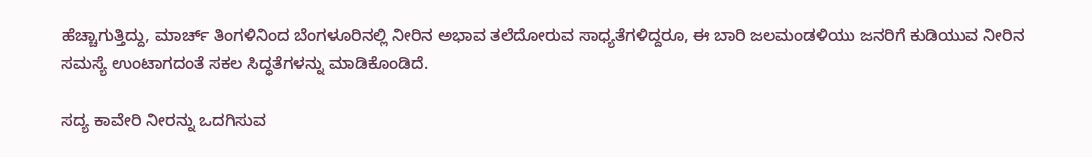ಹೆಚ್ಚಾಗುತ್ತಿದ್ದು, ಮಾರ್ಚ್ ತಿಂಗಳಿನಿಂದ ಬೆಂಗಳೂರಿನಲ್ಲಿ ನೀರಿನ ಅಭಾವ ತಲೆದೋರುವ ಸಾಧ್ಯತೆಗಳಿದ್ದರೂ, ಈ ಬಾರಿ ಜಲಮಂಡಳಿಯು ಜನರಿಗೆ ಕುಡಿಯುವ ನೀರಿನ ಸಮಸ್ಯೆ ಉಂಟಾಗದಂತೆ ಸಕಲ ಸಿದ್ಧತೆಗಳನ್ನು ಮಾಡಿಕೊಂಡಿದೆ.

ಸದ್ಯ ಕಾವೇರಿ ನೀರನ್ನು ಒದಗಿಸುವ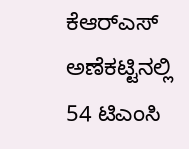ಕೆಆರ್‌ಎಸ್ ಅಣೆಕಟ್ಟಿನಲ್ಲಿ 54 ಟಿಎಂಸಿ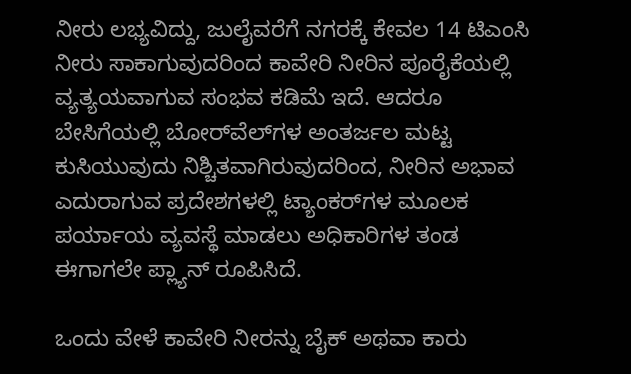ನೀರು ಲಭ್ಯವಿದ್ದು, ಜುಲೈವರೆಗೆ ನಗರಕ್ಕೆ ಕೇವಲ 14 ಟಿಎಂಸಿ ನೀರು ಸಾಕಾಗುವುದರಿಂದ ಕಾವೇರಿ ನೀರಿನ ಪೂರೈಕೆಯಲ್ಲಿ ವ್ಯತ್ಯಯವಾಗುವ ಸಂಭವ ಕಡಿಮೆ ಇದೆ. ಆದರೂ ಬೇಸಿಗೆಯಲ್ಲಿ ಬೋರ್‌ವೆಲ್‌ಗಳ ಅಂತರ್ಜಲ ಮಟ್ಟ ಕುಸಿಯುವುದು ನಿಶ್ಚಿತವಾಗಿರುವುದರಿಂದ, ನೀರಿನ ಅಭಾವ ಎದುರಾಗುವ ಪ್ರದೇಶಗಳಲ್ಲಿ ಟ್ಯಾಂಕರ್‌ಗಳ ಮೂಲಕ ಪರ್ಯಾಯ ವ್ಯವಸ್ಥೆ ಮಾಡಲು ಅಧಿಕಾರಿಗಳ ತಂಡ ಈಗಾಗಲೇ ಪ್ಲ್ಯಾನ್ ರೂಪಿಸಿದೆ.

ಒಂದು ವೇಳೆ ಕಾವೇರಿ ನೀರನ್ನು ಬೈಕ್ ಅಥವಾ ಕಾರು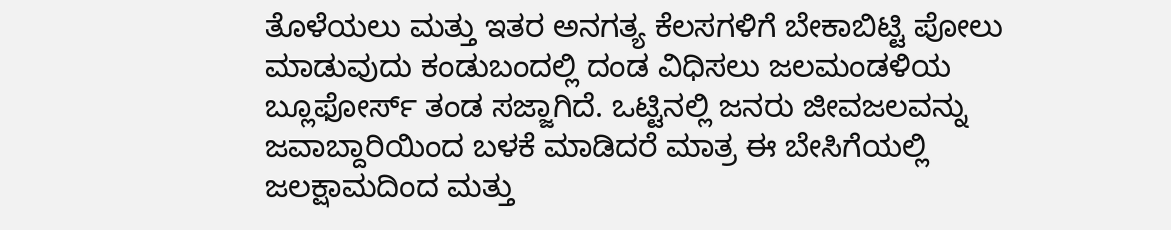ತೊಳೆಯಲು ಮತ್ತು ಇತರ ಅನಗತ್ಯ ಕೆಲಸಗಳಿಗೆ ಬೇಕಾಬಿಟ್ಟಿ ಪೋಲು ಮಾಡುವುದು ಕಂಡುಬಂದಲ್ಲಿ ದಂಡ ವಿಧಿಸಲು ಜಲಮಂಡಳಿಯ ಬ್ಲೂಫೋರ್ಸ್ ತಂಡ ಸಜ್ಜಾಗಿದೆ. ಒಟ್ಟಿನಲ್ಲಿ ಜನರು ಜೀವಜಲವನ್ನು ಜವಾಬ್ದಾರಿಯಿಂದ ಬಳಕೆ ಮಾಡಿದರೆ ಮಾತ್ರ ಈ ಬೇಸಿಗೆಯಲ್ಲಿ ಜಲಕ್ಷಾಮದಿಂದ ಮತ್ತು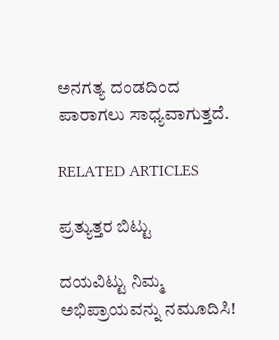ಅನಗತ್ಯ ದಂಡದಿಂದ ಪಾರಾಗಲು ಸಾಧ್ಯವಾಗುತ್ತದೆ.

RELATED ARTICLES

ಪ್ರತ್ಯುತ್ತರ ಬಿಟ್ಟು

ದಯವಿಟ್ಟು ನಿಮ್ಮ ಅಭಿಪ್ರಾಯವನ್ನು ನಮೂದಿಸಿ!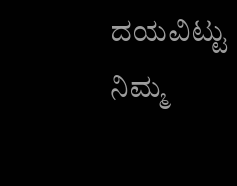ದಯವಿಟ್ಟು ನಿಮ್ಮ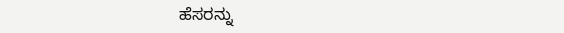ಹೆಸರನ್ನು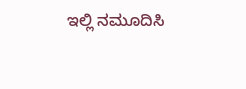ಇಲ್ಲಿ ನಮೂದಿಸಿ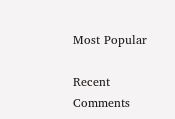Most Popular

Recent Comments